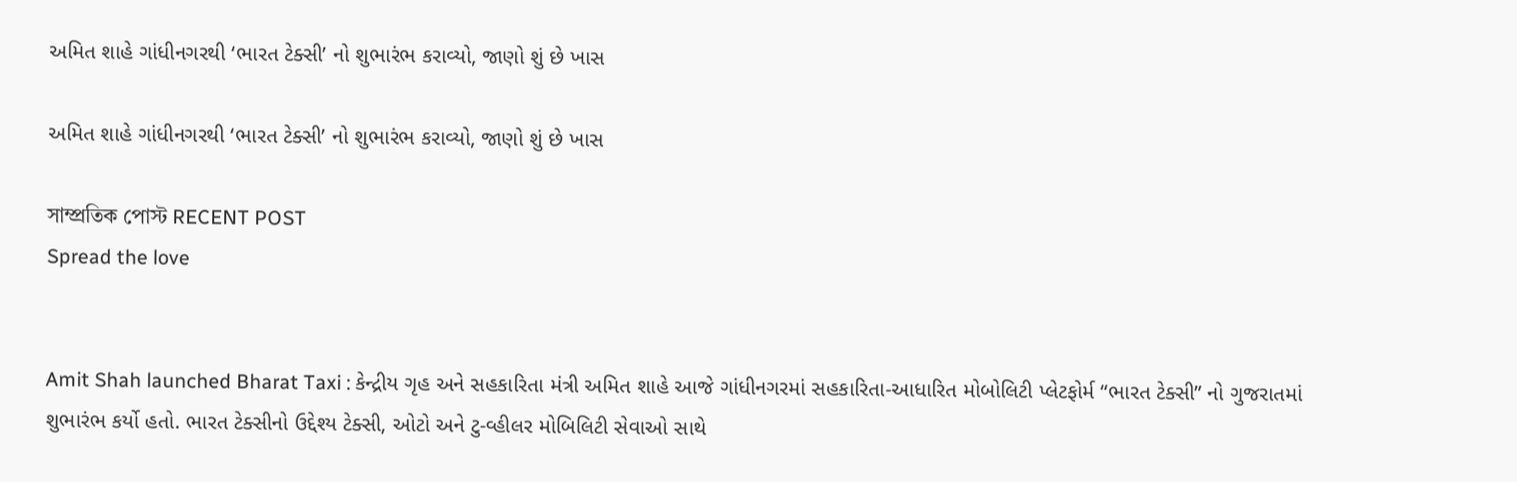અમિત શાહે ગાંધીનગરથી ‘ભારત ટેક્સી’ નો શુભારંભ કરાવ્યો, જાણો શું છે ખાસ

અમિત શાહે ગાંધીનગરથી ‘ભારત ટેક્સી’ નો શુભારંભ કરાવ્યો, જાણો શું છે ખાસ

সাম্প্রতিক পোস্ট RECENT POST
Spread the love


Amit Shah launched Bharat Taxi : કેન્દ્રીય ગૃહ અને સહકારિતા મંત્રી અમિત શાહે આજે ગાંધીનગરમાં સહકારિતા-આધારિત મોબોલિટી પ્લેટફોર્મ “ભારત ટેક્સી” નો ગુજરાતમાં શુભારંભ કર્યો હતો. ભારત ટેક્સીનો ઉદ્દેશ્ય ટેક્સી, ઓટો અને ટુ-વ્હીલર મોબિલિટી સેવાઓ સાથે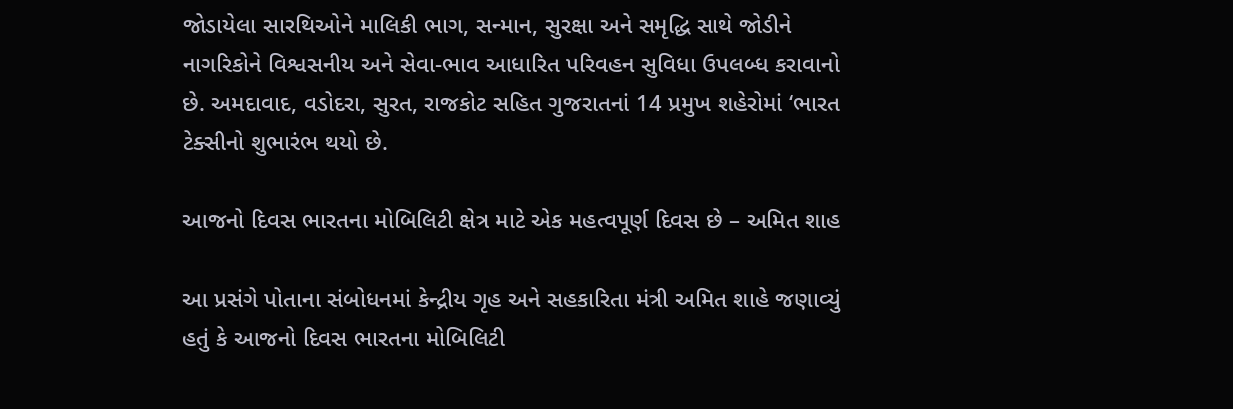જોડાયેલા સારથિઓને માલિકી ભાગ, સન્માન, સુરક્ષા અને સમૃદ્ધિ સાથે જોડીને નાગરિકોને વિશ્વસનીય અને સેવા-ભાવ આધારિત પરિવહન સુવિધા ઉપલબ્ધ કરાવાનો છે. અમદાવાદ, વડોદરા, સુરત, રાજકોટ સહિત ગુજરાતનાં 14 પ્રમુખ શહેરોમાં ‘ભારત ટેક્સીનો શુભારંભ થયો છે.

આજનો દિવસ ભારતના મોબિલિટી ક્ષેત્ર માટે એક મહત્વપૂર્ણ દિવસ છે – અમિત શાહ

આ પ્રસંગે પોતાના સંબોધનમાં કેન્દ્રીય ગૃહ અને સહકારિતા મંત્રી અમિત શાહે જણાવ્યું હતું કે આજનો દિવસ ભારતના મોબિલિટી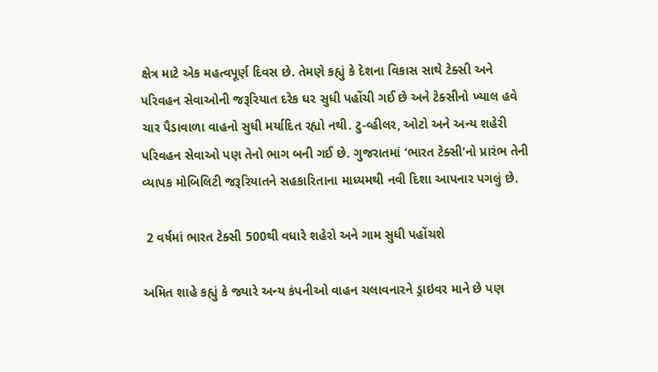ક્ષેત્ર માટે એક મહત્વપૂર્ણ દિવસ છે. તેમણે કહ્યું કે દેશના વિકાસ સાથે ટેક્સી અને પરિવહન સેવાઓની જરૂરિયાત દરેક ઘર સુધી પહોંચી ગઈ છે અને ટેક્સીનો ખ્યાલ હવે ચાર પૈડાવાળા વાહનો સુધી મર્યાદિત રહ્યો નથી. ટુ-વ્હીલર, ઓટો અને અન્ય શહેરી પરિવહન સેવાઓ પણ તેનો ભાગ બની ગઈ છે. ગુજરાતમાં ‘ભારત ટેક્સી’નો પ્રારંભ તેની વ્યાપક મોબિલિટી જરૂરિયાતને સહકારિતાના માધ્યમથી નવી દિશા આપનાર પગલું છે.

 2 વર્ષમાં ભારત ટેક્સી 500થી વધારે શહેરો અને ગામ સુધી પહોંચશે

અમિત શાહે કહ્યું કે જ્યારે અન્ય કંપનીઓ વાહન ચલાવનારને ડ્રાઇવર માને છે પણ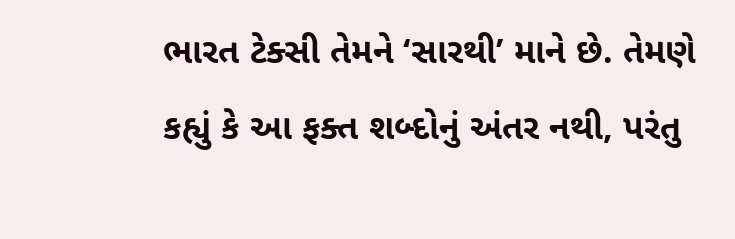ભારત ટેક્સી તેમને ‘સારથી’ માને છે. તેમણે કહ્યું કે આ ફક્ત શબ્દોનું અંતર નથી, પરંતુ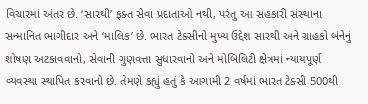વિચારમાં અંતર છે. ‘સારથી’ ફક્ત સેવા પ્રદાતાઓ નથી, પરંતુ આ સહકારી સંસ્થાના સન્માનિત ભાગીદાર અને ‘માલિક’ છે. ભારત ટેક્સીનો મુખ્ય ઉદ્દેશ સારથી અને ગ્રાહકો બંનેનું શોષણ અટકાવવાનો, સેવાની ગુણવત્તા સુધારવાનો અને મોબિલિટી ક્ષેત્રમાં ન્યાયપૂર્ણ વ્યવસ્થા સ્થાપિત કરવાનો છે. તેમણે કહ્યું હતું કે આગામી 2 વર્ષમાં ભારત ટેક્સી 500થી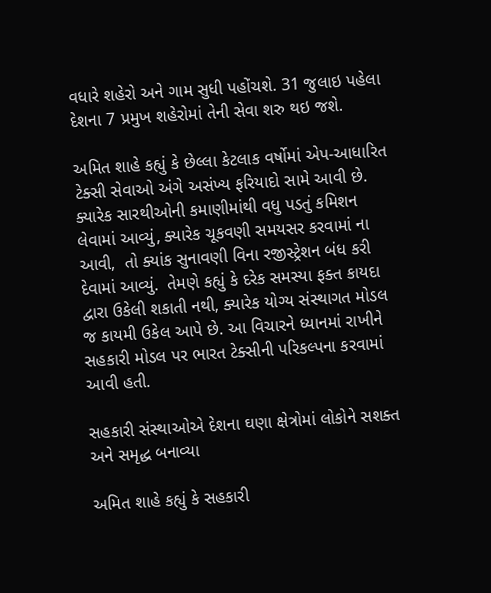વધારે શહેરો અને ગામ સુધી પહોંચશે. 31 જુલાઇ પહેલા દેશના 7 પ્રમુખ શહેરોમાં તેની સેવા શરુ થઇ જશે.

અમિત શાહે કહ્યું કે છેલ્લા કેટલાક વર્ષોમાં એપ-આધારિત ટેક્સી સેવાઓ અંગે અસંખ્ય ફરિયાદો સામે આવી છે. ક્યારેક સારથીઓની કમાણીમાંથી વધુ પડતું કમિશન લેવામાં આવ્યું, ક્યારેક ચૂકવણી સમયસર કરવામાં ના આવી,  તો ક્યાંક સુનાવણી વિના રજીસ્ટ્રેશન બંધ કરી દેવામાં આવ્યું.  તેમણે કહ્યું કે દરેક સમસ્યા ફક્ત કાયદા દ્વારા ઉકેલી શકાતી નથી, ક્યારેક યોગ્ય સંસ્થાગત મોડલ જ કાયમી ઉકેલ આપે છે. આ વિચારને ધ્યાનમાં રાખીને સહકારી મોડલ પર ભારત ટેક્સીની પરિકલ્પના કરવામાં આવી હતી.

સહકારી સંસ્થાઓએ દેશના ઘણા ક્ષેત્રોમાં લોકોને સશક્ત અને સમૃદ્ધ બનાવ્યા

અમિત શાહે કહ્યું કે સહકારી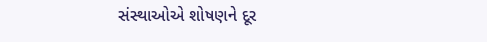સંસ્થાઓએ શોષણને દૂર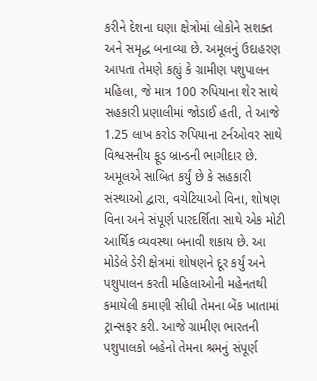કરીને દેશના ઘણા ક્ષેત્રોમાં લોકોને સશક્ત અને સમૃદ્ધ બનાવ્યા છે. અમૂલનું ઉદાહરણ આપતા તેમણે કહ્યું કે ગ્રામીણ પશુપાલન મહિલા, જે માત્ર 100 રુપિયાના શેર સાથે સહકારી પ્રણાલીમાં જોડાઈ હતી, તે આજે 1.25 લાખ કરોડ રુપિયાના ટર્નઓવર સાથે વિશ્વસનીય ફૂડ બ્રાન્ડની ભાગીદાર છે. અમૂલએ સાબિત કર્યું છે કે સહકારી સંસ્થાઓ દ્વારા, વચેટિયાઓ વિના, શોષણ વિના અને સંપૂર્ણ પારદર્શિતા સાથે એક મોટી આર્થિક વ્યવસ્થા બનાવી શકાય છે. આ મોડેલે ડેરી ક્ષેત્રમાં શોષણને દૂર કર્યું અને પશુપાલન કરતી મહિલાઓની મહેનતથી કમાયેલી કમાણી સીધી તેમના બેંક ખાતામાં ટ્રાન્સફર કરી. આજે ગ્રામીણ ભારતની પશુપાલકો બહેનો તેમના શ્રમનું સંપૂર્ણ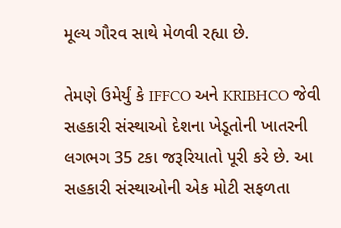મૂલ્ય ગૌરવ સાથે મેળવી રહ્યા છે.

તેમણે ઉમેર્યું કે IFFCO અને KRIBHCO જેવી સહકારી સંસ્થાઓ દેશના ખેડૂતોની ખાતરની લગભગ 35 ટકા જરૂરિયાતો પૂરી કરે છે. આ સહકારી સંસ્થાઓની એક મોટી સફળતા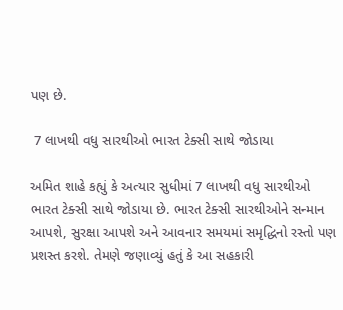પણ છે.

 7 લાખથી વધુ સારથીઓ ભારત ટેક્સી સાથે જોડાયા

અમિત શાહે કહ્યું કે અત્યાર સુધીમાં 7 લાખથી વધુ સારથીઓ ભારત ટેક્સી સાથે જોડાયા છે. ભારત ટેક્સી સારથીઓને સન્માન આપશે, સુરક્ષા આપશે અને આવનાર સમયમાં સમૃદ્ધિનો રસ્તો પણ પ્રશસ્ત કરશે. તેમણે જણાવ્યું હતું કે આ સહકારી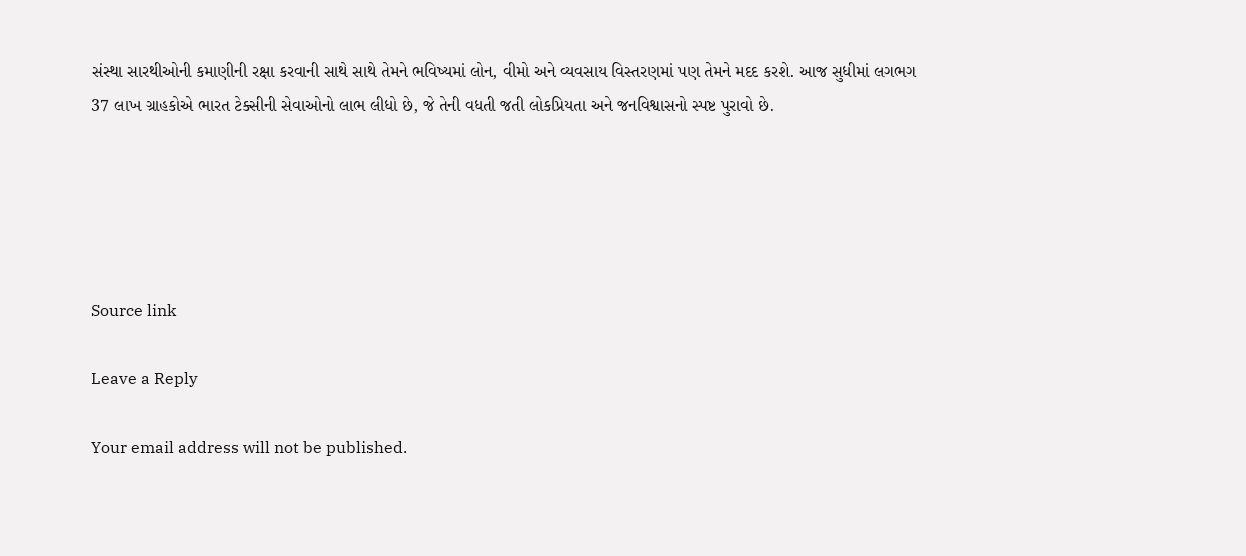સંસ્થા સારથીઓની કમાણીની રક્ષા કરવાની સાથે સાથે તેમને ભવિષ્યમાં લોન, વીમો અને વ્યવસાય વિસ્તરણમાં પણ તેમને મદદ કરશે. આજ સુધીમાં લગભગ 37 લાખ ગ્રાહકોએ ભારત ટેક્સીની સેવાઓનો લાભ લીધો છે, જે તેની વધતી જતી લોકપ્રિયતા અને જનવિશ્વાસનો સ્પષ્ટ પુરાવો છે.





Source link

Leave a Reply

Your email address will not be published.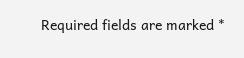Required fields are marked *